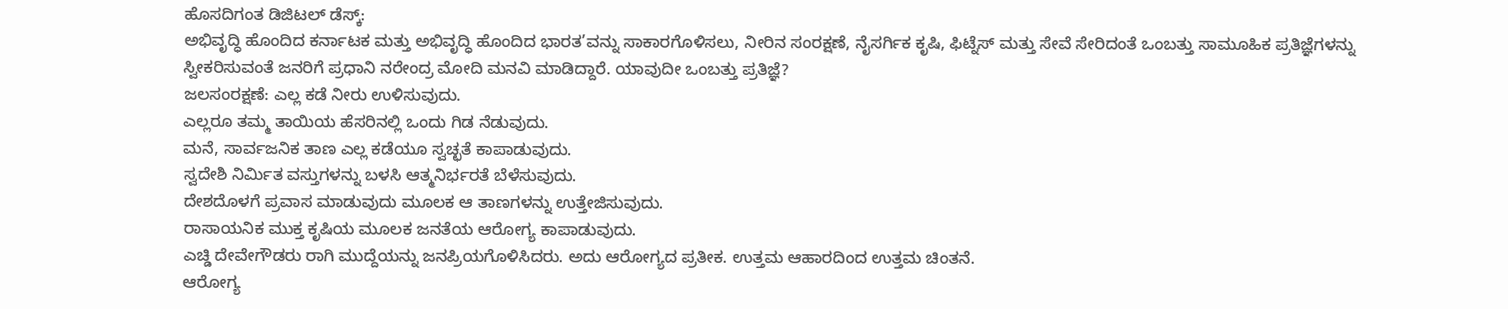ಹೊಸದಿಗಂತ ಡಿಜಿಟಲ್ ಡೆಸ್ಕ್:
ಅಭಿವೃದ್ಧಿ ಹೊಂದಿದ ಕರ್ನಾಟಕ ಮತ್ತು ಅಭಿವೃದ್ಧಿ ಹೊಂದಿದ ಭಾರತ’ವನ್ನು ಸಾಕಾರಗೊಳಿಸಲು, ನೀರಿನ ಸಂರಕ್ಷಣೆ, ನೈಸರ್ಗಿಕ ಕೃಷಿ, ಫಿಟ್ನೆಸ್ ಮತ್ತು ಸೇವೆ ಸೇರಿದಂತೆ ಒಂಬತ್ತು ಸಾಮೂಹಿಕ ಪ್ರತಿಜ್ಞೆಗಳನ್ನು ಸ್ವೀಕರಿಸುವಂತೆ ಜನರಿಗೆ ಪ್ರಧಾನಿ ನರೇಂದ್ರ ಮೋದಿ ಮನವಿ ಮಾಡಿದ್ದಾರೆ. ಯಾವುದೀ ಒಂಬತ್ತು ಪ್ರತಿಜ್ಞೆ?
ಜಲಸಂರಕ್ಷಣೆ: ಎಲ್ಲ ಕಡೆ ನೀರು ಉಳಿಸುವುದು.
ಎಲ್ಲರೂ ತಮ್ಮ ತಾಯಿಯ ಹೆಸರಿನಲ್ಲಿ ಒಂದು ಗಿಡ ನೆಡುವುದು.
ಮನೆ, ಸಾರ್ವಜನಿಕ ತಾಣ ಎಲ್ಲ ಕಡೆಯೂ ಸ್ವಚ್ಛತೆ ಕಾಪಾಡುವುದು.
ಸ್ವದೇಶಿ ನಿರ್ಮಿತ ವಸ್ತುಗಳನ್ನು ಬಳಸಿ ಆತ್ಮನಿರ್ಭರತೆ ಬೆಳೆಸುವುದು.
ದೇಶದೊಳಗೆ ಪ್ರವಾಸ ಮಾಡುವುದು ಮೂಲಕ ಆ ತಾಣಗಳನ್ನು ಉತ್ತೇಜಿಸುವುದು.
ರಾಸಾಯನಿಕ ಮುಕ್ತ ಕೃಷಿಯ ಮೂಲಕ ಜನತೆಯ ಆರೋಗ್ಯ ಕಾಪಾಡುವುದು.
ಎಚ್ಡಿ ದೇವೇಗೌಡರು ರಾಗಿ ಮುದ್ದೆಯನ್ನು ಜನಪ್ರಿಯಗೊಳಿಸಿದರು. ಅದು ಆರೋಗ್ಯದ ಪ್ರತೀಕ. ಉತ್ತಮ ಆಹಾರದಿಂದ ಉತ್ತಮ ಚಿಂತನೆ.
ಆರೋಗ್ಯ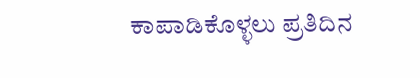ಕಾಪಾಡಿಕೊಳ್ಳಲು ಪ್ರತಿದಿನ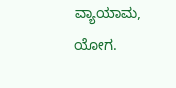ವ್ಯಾಯಾಮ, ಯೋಗ.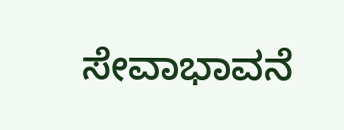ಸೇವಾಭಾವನೆ